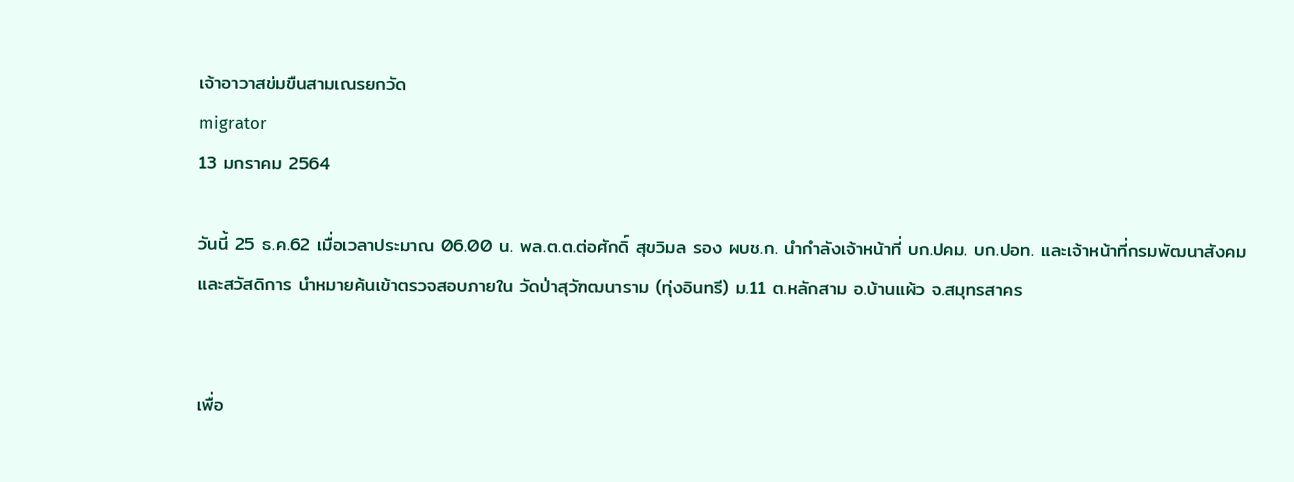เจ้าอาวาสข่มขืนสามเณรยกวัด
migrator
13 มกราคม 2564

วันนี้ 25 ธ.ค.62 เมื่อเวลาประมาณ 06.00 น. พล.ต.ต.ต่อศักดิ์ สุขวิมล รอง ผบช.ก. นำกำลังเจ้าหน้าที่ บก.ปคม. บก.ปอท. และเจ้าหน้าที่กรมพัฒนาสังคมและสวัสดิการ นำหมายค้นเข้าตรวจสอบภายใน วัดป่าสุวัฑฒนาราม (ทุ่งอินทรี) ม.11 ต.หลักสาม อ.บ้านแผ้ว จ.สมุทรสาคร


เพื่อ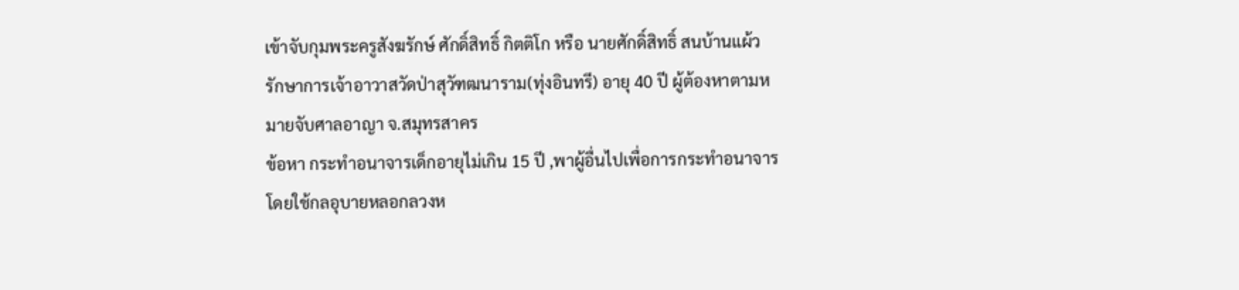เข้าจับกุมพระครูสังฆรักษ์ ศักดิ์สิทธิ์ กิตติโก หรือ นายศักดิ์สิทธิ์ สนบ้านแผ้ว รักษาการเจ้าอาวาสวัดป่าสุวัฑฒนาราม(ทุ่งอินทรี) อายุ 40 ปี ผู้ต้องหาตามหมายจับศาลอาญา จ.สมุทรสาคร
ข้อหา กระทำอนาจารเด็กอายุไม่เกิน 15 ปี ,พาผู้อื่นไปเพื่อการกระทำอนาจาร โดยใช้กลอุบายหลอกลวงห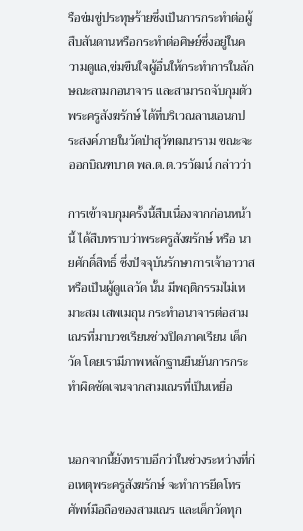รือข่มขู่ประทุษร้ายซึ่งเป็นการกระทำต่อผู้สืบสันดานหรือกระทำต่อศิษย์ซึ่งอยู่ในความดูแล,ข่มขืนใจผู้อื่นให้กระทำการในลักษณะลามกอนาจาร และสามารถจับกุมตัว พระครูสังฆรักษ์ ได้ที่บริเวณลานเอนกประสงค์ภายในวัดป่าสุวัฑฒนาราม ขณะจะออกบิณฑบาต พล.ต.ต.วรวัฒน์ กล่าวว่า

การเข้าจบกุมครั้งนี้สืบเนื่องจากก่อนหน้านี้ ได้สืบทราบว่าพระครูสังฆรักษ์ หรือ นายศักดิ์สิทธิ์ ซึ่งปัจจุบันรักษาการเจ้าอาวาส หรือเป็นผู้ดูแลวัด นั้น มีพฤติกรรมไม่เหมาะสม เสพเมถุน กระทำอนาจารต่อสามเณรที่มาบวชเรียนช่วงปิดภาคเรียน เด็กวัด โดยเรามีภาพหลักฐานยืนยันการกระทำผิดชัดเจนจากสามเณรที่เป็นเหยื่อ


นอกจากนี้ยังทราบอีกว่าในช่วงระหว่างที่ก่อเหตุพระครูสังฆรักษ์ จะทำการยึดโทรศัพท์มือถือของสามเณร และเด็กวัดทุก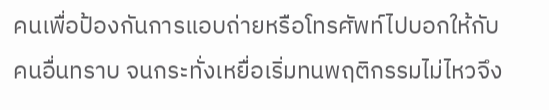คนเพื่อป้องกันการแอบถ่ายหรือโทรศัพท์ไปบอกให้กับคนอื่นทราบ จนกระทั่งเหยื่อเริ่มทนพฤติกรรมไม่ไหวจึง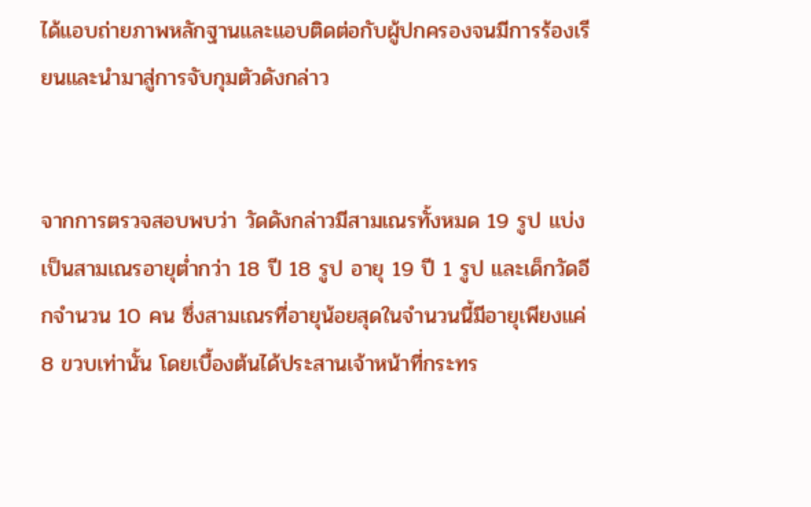ได้แอบถ่ายภาพหลักฐานและแอบติดต่อกับผู้ปกครองจนมีการร้องเรียนและนำมาสู่การจับกุมตัวดังกล่าว


จากการตรวจสอบพบว่า วัดดังกล่าวมีสามเณรทั้งหมด 19 รูป แบ่งเป็นสามเณรอายุต่ำกว่า 18 ปี 18 รูป อายุ 19 ปี 1 รูป และเด็กวัดอีกจำนวน 10 คน ซึ่งสามเณรที่อายุน้อยสุดในจำนวนนี้มีอายุเพียงแค่ 8 ขวบเท่านั้น โดยเบื้องต้นได้ประสานเจ้าหน้าที่กระทร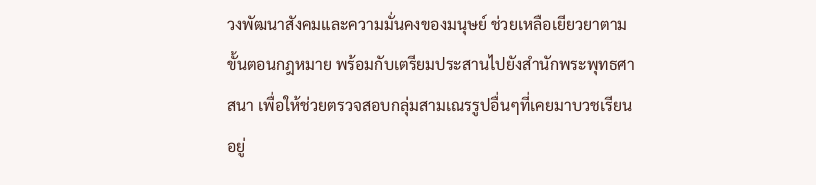วงพัฒนาสังคมและความมั่นคงของมนุษย์ ช่วยเหลือเยียวยาตามขั้นตอนกฎหมาย พร้อมกับเตรียมประสานไปยังสำนักพระพุทธศาสนา เพื่อให้ช่วยตรวจสอบกลุ่มสามเณรรูปอื่นๆที่เคยมาบวชเรียนอยู่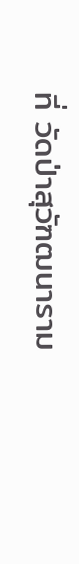ที่ วัดป่าสุวัฑฒนาราม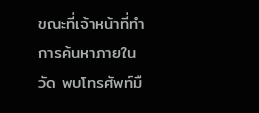ขณะที่เจ้าหน้าที่ทำการค้นหาภายในวัด พบโทรศัพท์มื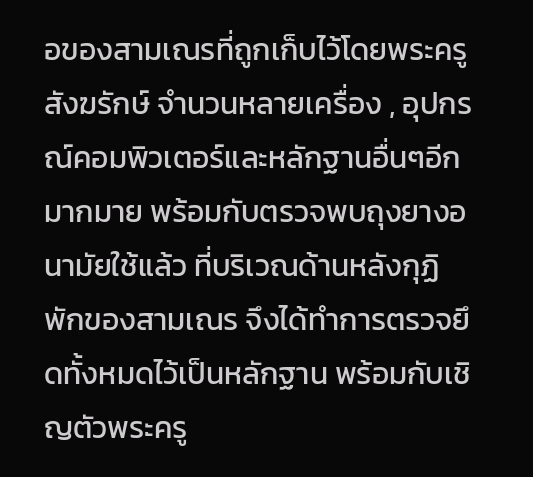อของสามเณรที่ถูกเก็บไว้โดยพระครูสังฆรักษ์ จำนวนหลายเครื่อง , อุปกรณ์คอมพิวเตอร์และหลักฐานอื่นๆอีกมากมาย พร้อมกับตรวจพบถุงยางอนามัยใช้แล้ว ที่บริเวณด้านหลังกุฏิพักของสามเณร จึงได้ทำการตรวจยึดทั้งหมดไว้เป็นหลักฐาน พร้อมกับเชิญตัวพระครู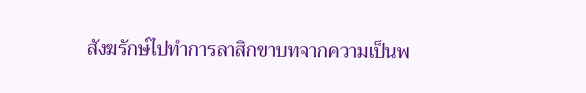สังฆรักษ์ไปทำการลาสิกขาบทจากความเป็นพ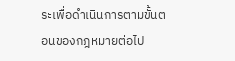ระเพื่อดำเนินการตามขั้นตอนของกฎหมายต่อไป